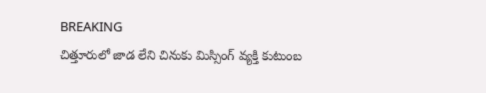BREAKING
చిత్తూరులో జాడ లేని చినుకు మిస్సింగ్ వ్యక్తి కుటుంబ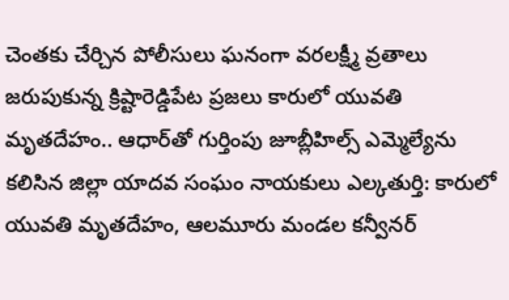చెంతకు చేర్చిన పోలీసులు ఘనంగా వరలక్ష్మీ వ్రతాలు జరుపుకున్న క్రిష్టారెడ్డిపేట ప్రజలు కారులో యువతి మృతదేహం.. ఆధార్‌తో గుర్తింపు జూబ్లీహిల్స్ ఎమ్మెల్యేను కలిసిన జిల్లా యాదవ సంఘం నాయకులు ఎల్కతుర్తి: కారులో యువతి మృతదేహం, ఆలమూరు మండల కన్వీనర్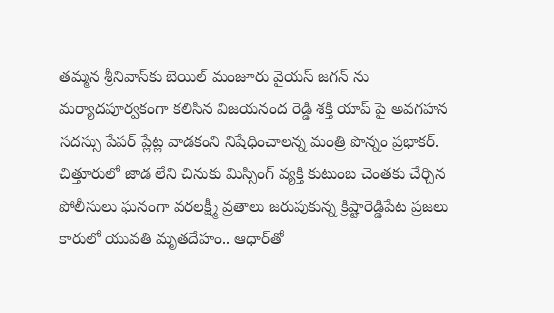తమ్మన శ్రీనివాస్‌కు బెయిల్ మంజూరు వైయస్ జగన్ ను మర్యాదపూర్వకంగా కలిసిన విజయనంద రెడ్డి శక్తి యాప్ పై అవగహన సదస్సు పేపర్ ప్లేట్ల వాడకంని నిషేధించాలన్న మంత్రి పొన్నం ప్రభాకర్. చిత్తూరులో జాడ లేని చినుకు మిస్సింగ్ వ్యక్తి కుటుంబ చెంతకు చేర్చిన పోలీసులు ఘనంగా వరలక్ష్మీ వ్రతాలు జరుపుకున్న క్రిష్టారెడ్డిపేట ప్రజలు కారులో యువతి మృతదేహం.. ఆధార్‌తో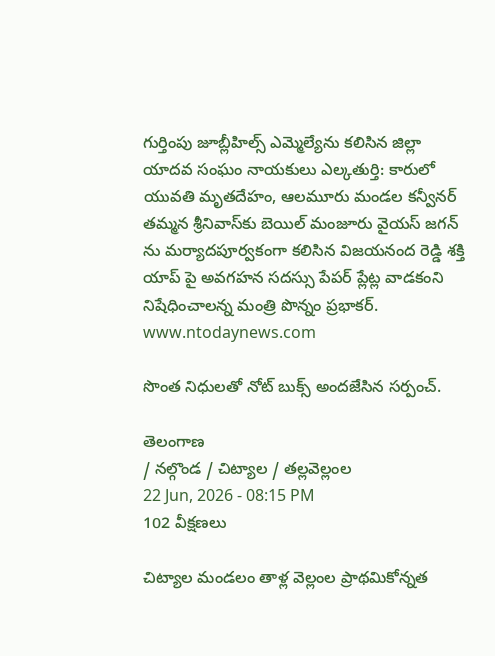గుర్తింపు జూబ్లీహిల్స్ ఎమ్మెల్యేను కలిసిన జిల్లా యాదవ సంఘం నాయకులు ఎల్కతుర్తి: కారులో యువతి మృతదేహం, ఆలమూరు మండల కన్వీనర్ తమ్మన శ్రీనివాస్‌కు బెయిల్ మంజూరు వైయస్ జగన్ ను మర్యాదపూర్వకంగా కలిసిన విజయనంద రెడ్డి శక్తి యాప్ పై అవగహన సదస్సు పేపర్ ప్లేట్ల వాడకంని నిషేధించాలన్న మంత్రి పొన్నం ప్రభాకర్.
www.ntodaynews.com

సొంత నిధులతో నోట్ బుక్స్ అందజేసిన సర్పంచ్.

తెలంగాణ
/ నల్గొండ / చిట్యాల / తల్లవెల్లంల
22 Jun, 2026 - 08:15 PM
102 వీక్షణలు

చిట్యాల మండలం తాళ్ల వెల్లంల ప్రాథమికోన్నత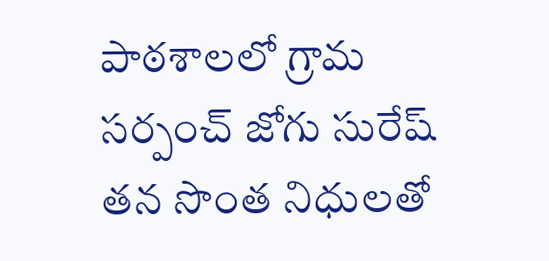పాఠశాలలో గ్రామ సర్పంచ్ జోగు సురేష్ తన సొంత నిధులతో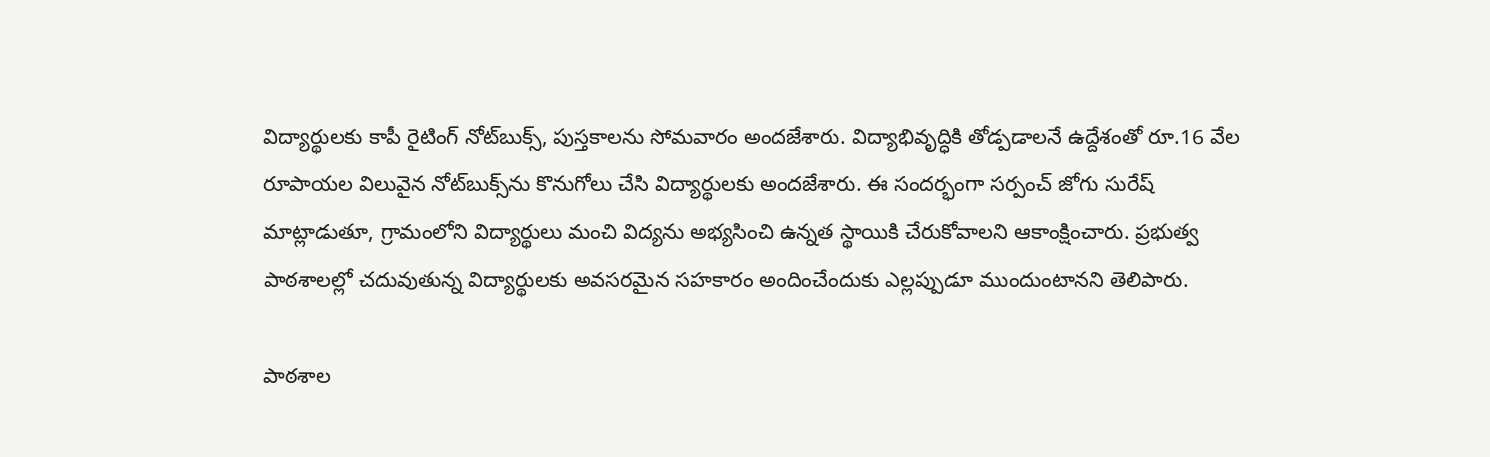విద్యార్థులకు కాపీ రైటింగ్ నోట్‌బుక్స్, పుస్తకాలను సోమవారం అందజేశారు. విద్యాభివృద్ధికి తోడ్పడాలనే ఉద్దేశంతో రూ.16 వేల రూపాయల విలువైన నోట్‌బుక్స్‌ను కొనుగోలు చేసి విద్యార్థులకు అందజేశారు. ఈ సందర్భంగా సర్పంచ్ జోగు సురేష్ మాట్లాడుతూ, గ్రామంలోని విద్యార్థులు మంచి విద్యను అభ్యసించి ఉన్నత స్థాయికి చేరుకోవాలని ఆకాంక్షించారు. ప్రభుత్వ పాఠశాలల్లో చదువుతున్న విద్యార్థులకు అవసరమైన సహకారం అందించేందుకు ఎల్లప్పుడూ ముందుంటానని తెలిపారు.

పాఠశాల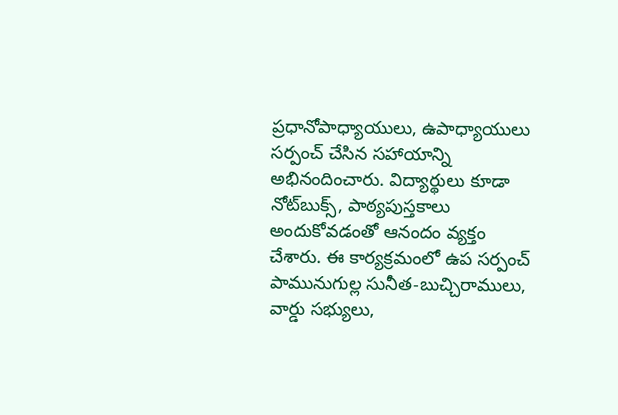ప్రధానోపాధ్యాయులు, ఉపాధ్యాయులు సర్పంచ్ చేసిన సహాయాన్ని అభినందించారు. విద్యార్థులు కూడా నోట్‌బుక్స్, పాఠ్యపుస్తకాలు అందుకోవడంతో ఆనందం వ్యక్తం చేశారు. ఈ కార్యక్రమంలో ఉప సర్పంచ్ పామునుగుల్ల సునీత-బుచ్చిరాములు, వార్డు సభ్యులు,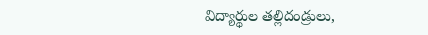విద్యార్థుల తల్లిదండ్రులు,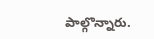పాల్గొన్నారు.